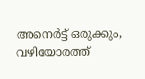അനെര്‍ട്ട് ഒരുക്കും, വഴിയോരത്ത്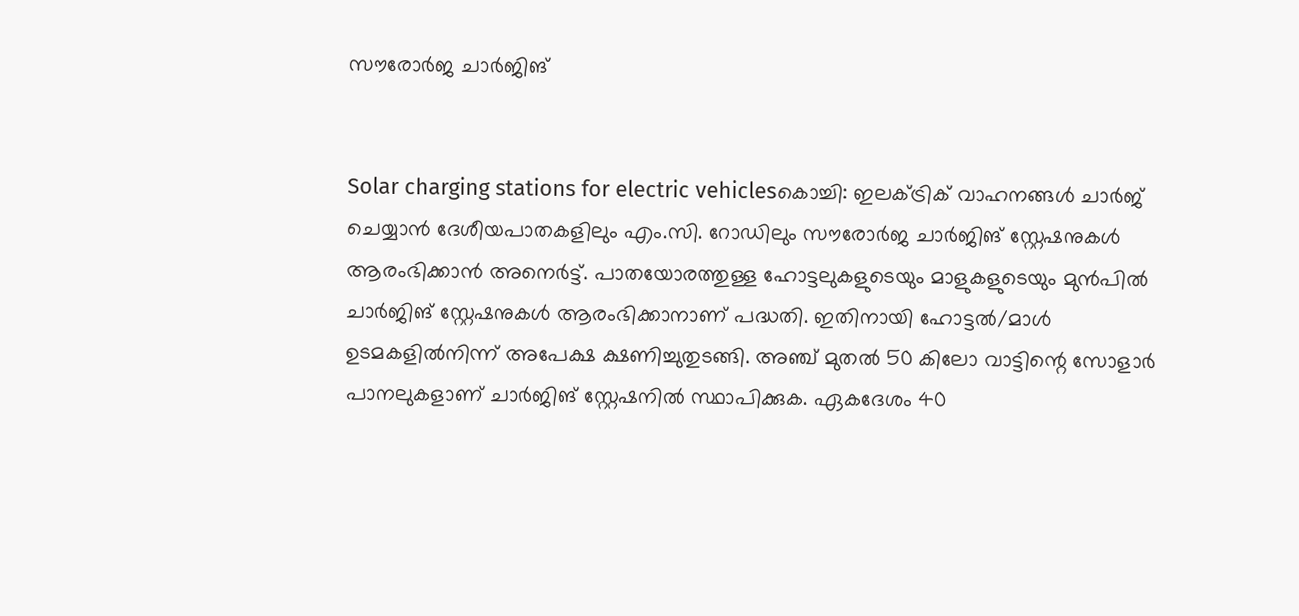സൗരോര്‍ജ ചാര്‍ജിങ്


Solar charging stations for electric vehiclesകൊച്ചി: ഇലക്ട്രിക് വാഹനങ്ങൾ ചാർജ് ചെയ്യാൻ ദേശീയപാതകളിലും എം.സി. റോഡിലും സൗരോർജ ചാർജിങ് സ്റ്റേഷനുകൾ ആരംഭിക്കാൻ അനെർട്ട്. പാതയോരത്തുള്ള ഹോട്ടലുകളുടെയും മാളുകളുടെയും മുൻപിൽ ചാർജിങ് സ്റ്റേഷനുകൾ ആരംഭിക്കാനാണ് പദ്ധതി. ഇതിനായി ഹോട്ടൽ/മാൾ ഉടമകളിൽനിന്ന് അപേക്ഷ ക്ഷണിച്ചുതുടങ്ങി. അഞ്ച് മുതൽ 50 കിലോ വാട്ടിന്റെ സോളാർ പാനലുകളാണ് ചാർജിങ് സ്റ്റേഷനിൽ സ്ഥാപിക്കുക. ഏകദേശം 40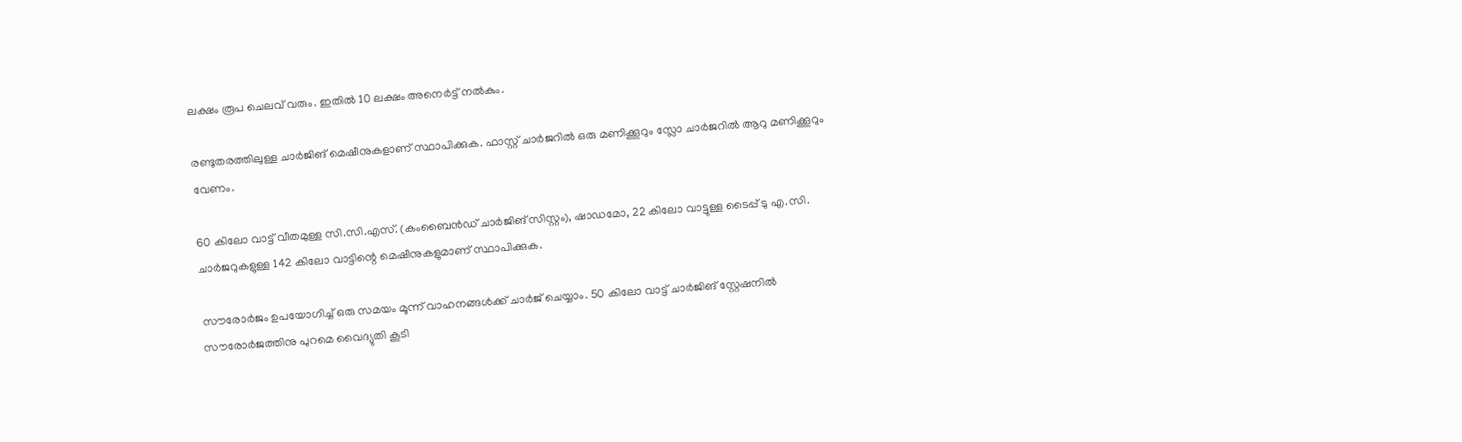ലക്ഷം രൂപ ചെലവ് വരും. ഇതിൽ 10 ലക്ഷം അനെർട്ട് നൽകും.

രണ്ടുതരത്തിലുള്ള ചാർജിങ് മെഷീനുകളാണ് സ്ഥാപിക്കുക. ഫാസ്റ്റ് ചാർജറിൽ ഒരു മണിക്കൂറും സ്ലോ ചാർജറിൽ ആറു മണിക്കൂറും വേണം.

60 കിലോ വാട്ട് വീതമുള്ള സി.സി.എസ്. (കംബൈൻഡ് ചാർജിങ് സിസ്റ്റം), ഷാഡമോ, 22 കിലോ വാട്ടുള്ള ടൈപ്പ് ടു എ.സി. ചാർജറുകളുള്ള 142 കിലോ വാട്ടിന്റെ മെഷീനുകളുമാണ് സ്ഥാപിക്കുക.

സൗരോർജം ഉപയോഗിച്ച് ഒരു സമയം മൂന്ന് വാഹനങ്ങൾക്ക് ചാർജ് ചെയ്യാം. 50 കിലോ വാട്ട് ചാർജിങ് സ്റ്റേഷനിൽ സൗരോർജത്തിനു പുറമെ വൈദ്യുതി കൂടി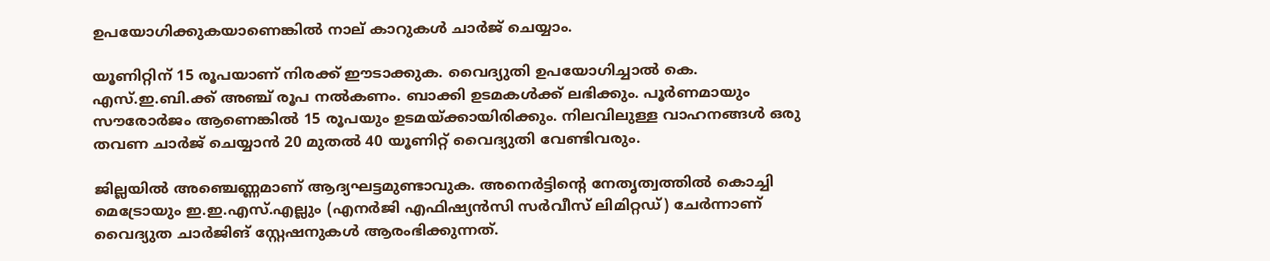ഉപയോഗിക്കുകയാണെങ്കിൽ നാല് കാറുകൾ ചാർജ് ചെയ്യാം.

യൂണിറ്റിന് 15 രൂപയാണ് നിരക്ക് ഈടാക്കുക. വൈദ്യുതി ഉപയോഗിച്ചാൽ കെ. എസ്.ഇ.ബി.ക്ക് അഞ്ച് രൂപ നൽകണം. ബാക്കി ഉടമകൾക്ക് ലഭിക്കും. പൂർണമായും സൗരോർജം ആണെങ്കിൽ 15 രൂപയും ഉടമയ്ക്കായിരിക്കും. നിലവിലുള്ള വാഹനങ്ങൾ ഒരു തവണ ചാർജ് ചെയ്യാൻ 20 മുതൽ 40 യൂണിറ്റ് വൈദ്യുതി വേണ്ടിവരും.

ജില്ലയിൽ അഞ്ചെണ്ണമാണ് ആദ്യഘട്ടമുണ്ടാവുക. അനെർട്ടിന്റെ നേതൃത്വത്തിൽ കൊച്ചി മെട്രോയും ഇ.ഇ.എസ്.എല്ലും (എനർജി എഫിഷ്യൻസി സർവീസ് ലിമിറ്റഡ്) ചേർന്നാണ് വൈദ്യുത ചാർജിങ് സ്റ്റേഷനുകൾ ആരംഭിക്കുന്നത്.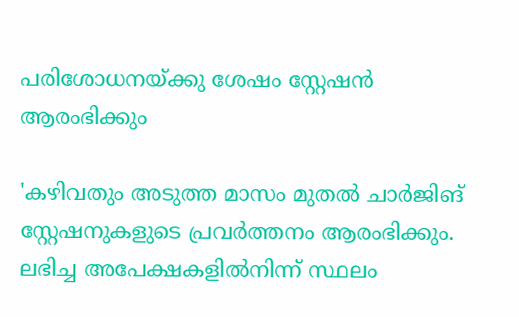പരിശോധനയ്ക്കു ശേഷം സ്റ്റേഷൻ ആരംഭിക്കും

'കഴിവതും അടുത്ത മാസം മുതൽ ചാർജിങ് സ്റ്റേഷനുകളുടെ പ്രവർത്തനം ആരംഭിക്കും. ലഭിച്ച അപേക്ഷകളിൽനിന്ന് സ്ഥലം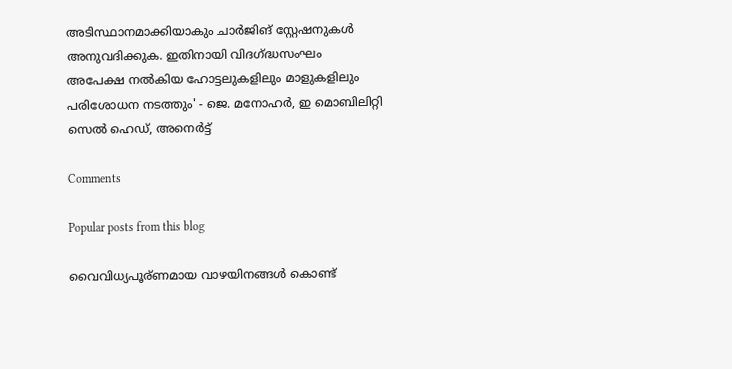അടിസ്ഥാനമാക്കിയാകും ചാർജിങ് സ്റ്റേഷനുകൾ അനുവദിക്കുക. ഇതിനായി വിദഗ്ദ്ധസംഘം അപേക്ഷ നൽകിയ ഹോട്ടലുകളിലും മാളുകളിലും പരിശോധന നടത്തും' - ജെ. മനോഹർ, ഇ മൊബിലിറ്റി സെൽ ഹെഡ്, അനെർട്ട്

Comments

Popular posts from this blog

വൈവിധ്യപൂര്ണമായ വാഴയിനങ്ങൾ കൊണ്ട്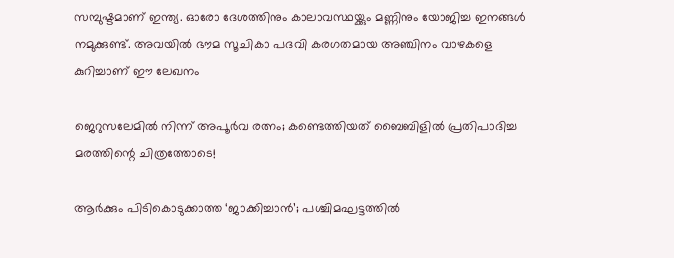സമ്പുഷ്ടമാണ് ഇന്ത്യ. ഓരോ ദേശത്തിനും കാലാവസ്ഥയ്ക്കും മണ്ണിനും യോജിച്ച ഇനങ്ങൾ നമുക്കുണ്ട്. അവയിൽ ഭൗമ സൂചികാ പദവി കരഗതമായ അഞ്ചിനം വാഴകളെ കുറിച്ചാണ് ഈ ലേഖനം

ജെറുസലേമിൽ നിന്ന് അപൂർവ രത്നം; കണ്ടെത്തിയത് ബൈബിളിൽ പ്രതിപാദിച്ച മരത്തിന്റെ ചിത്രത്തോടെ!

ആർക്കും പിടികൊടുക്കാത്ത ‘ജാക്കിച്ചാൻ’; പശ്ചിമഘട്ടത്തിൽ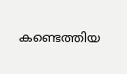കണ്ടെത്തിയ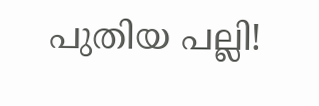പുതിയ പല്ലി!